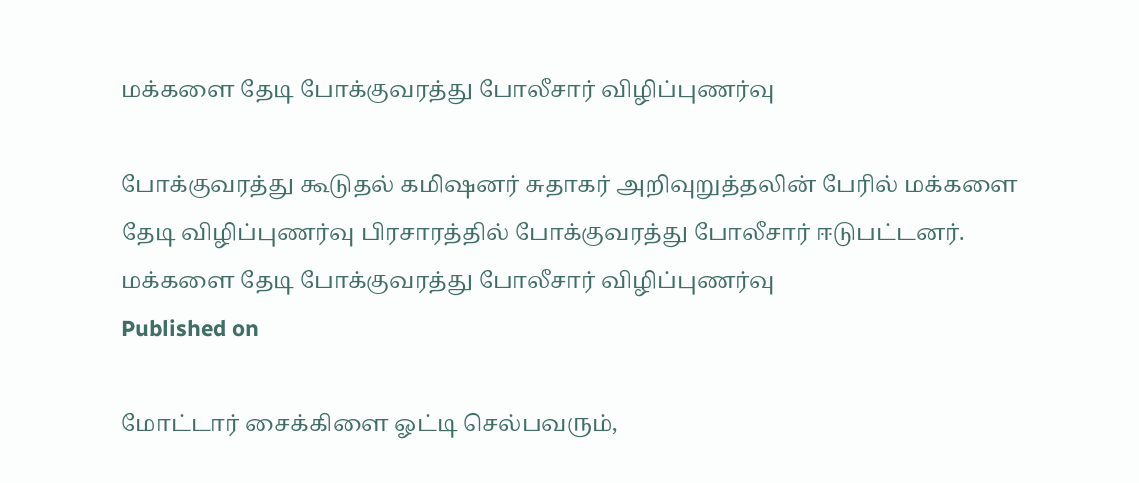மக்களை தேடி போக்குவரத்து போலீசார் விழிப்புணர்வு

போக்குவரத்து கூடுதல் கமிஷனர் சுதாகர் அறிவுறுத்தலின் பேரில் மக்களை தேடி விழிப்புணர்வு பிரசாரத்தில் போக்குவரத்து போலீசார் ஈடுபட்டனர்.
மக்களை தேடி போக்குவரத்து போலீசார் விழிப்புணர்வு
Published on

மோட்டார் சைக்கிளை ஓட்டி செல்பவரும்,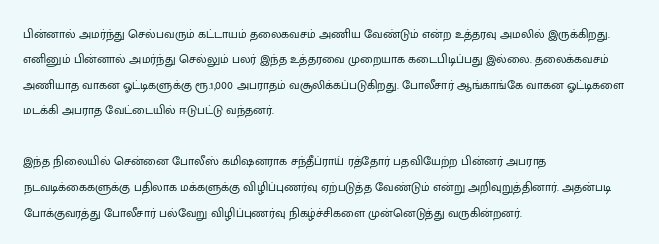பின்னால் அமர்ந்து செல்பவரும் கட்டாயம் தலைகவசம் அணிய வேண்டும் என்ற உத்தரவு அமலில் இருக்கிறது. எனினும் பின்னால் அமர்ந்து செல்லும் பலர் இந்த உத்தரவை முறையாக கடைபிடிப்பது இல்லை. தலைக்கவசம் அணியாத வாகன ஓட்டிகளுக்கு ரூ.1,000 அபராதம் வசூலிக்கப்படுகிறது. போலீசார் ஆங்காங்கே வாகன ஓட்டிகளை மடக்கி அபராத வேட்டையில் ஈடுபட்டு வந்தனர்.

இந்த நிலையில் சென்னை போலீஸ் கமிஷனராக சந்தீப்ராய் ரத்தோர் பதவியேற்ற பின்னர் அபராத நடவடிக்கைகளுக்கு பதிலாக மக்களுக்கு விழிப்புணர்வு ஏற்படுத்த வேண்டும் என்று அறிவுறுத்தினார். அதன்படி போக்குவரத்து போலீசார் பல்வேறு விழிப்புணர்வு நிகழ்ச்சிகளை முன்னெடுத்து வருகின்றனர்.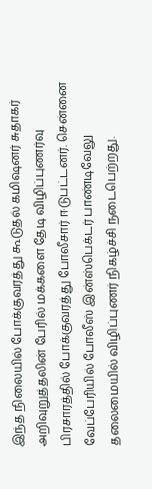இந்த நிலையில் போக்குவரத்து கூடுதல் கமிஷனர் சுதாகர் அறிவுறுத்தலின் பேரில் மக்களை தேடி விழிப்புணர்வு பிரசாரத்தில் போக்குவரத்து போலீசார் ஈடுபட்டனர். சென்னை வேப்பேரியில் போலீஸ் இன்ஸ்பெக்டர் பாண்டிவேலு தலைமையில் விழிப்புணர் நிகழ்ச்சி நடைபெற்றது.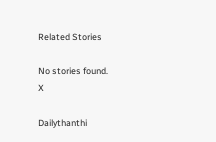Related Stories

No stories found.
X

Dailythanthi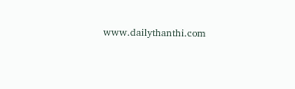www.dailythanthi.com